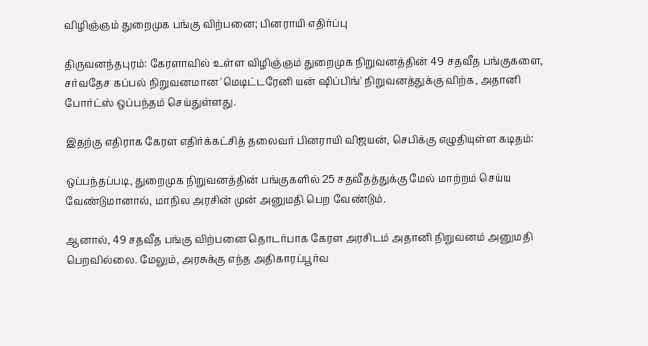விழிஞ்ஞம் துறைமுக பங்கு விற்பனை; பினராயி எதிர்ப்பு

திருவனந்தபுரம்: கேரளாவில் உள்ள விழிஞ்ஞம் துறைமுக நிறுவனத்தின் 49 சதவீத பங்குகளை, சர்வதேச கப்பல் நிறுவனமான 'மெடிட்டரேனி யன் ஷிப்பிங்' நிறுவனத்துக்கு விற்க, அதானி போர்ட்ஸ் ஒப்பந்தம் செய்துள்ளது.

இதற்கு எதிராக கேரள எதிர்க்கட்சித் தலைவர் பினராயி விஜயன், செபிக்கு எழுதியுள்ள கடிதம்:

ஒப்பந்தப்படி, துறைமுக நிறுவனத்தின் பங்குகளில் 25 சதவீதத்துக்கு மேல் மாற்றம் செய்ய வேண்டுமானால், மாநில அரசின் முன் அனுமதி பெற வேண்டும்.

ஆனால், 49 சதவீத பங்கு விற்பனை தொடர்பாக கேரள அரசிடம் அதானி நிறுவனம் அனுமதி பெறவில்லை. மேலும், அரசுக்கு எந்த அதிகாரப்பூர்வ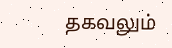தகவலும்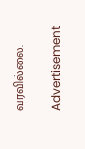வரவில்லை.

Advertisement